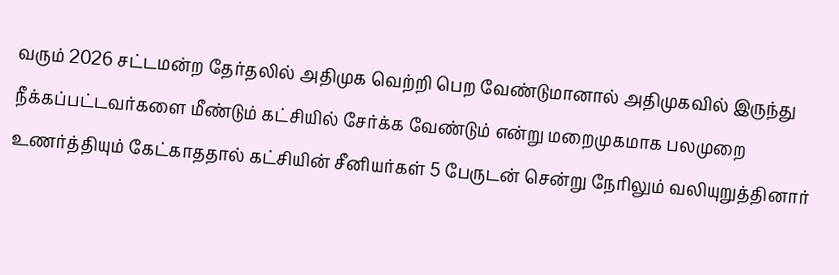வரும் 2026 சட்டமன்ற தேர்தலில் அதிமுக வெற்றி பெற வேண்டுமானால் அதிமுகவில் இருந்து நீக்கப்பட்டவர்களை மீண்டும் கட்சியில் சேர்க்க வேண்டும் என்று மறைமுகமாக பலமுறை உணர்த்தியும் கேட்காததால் கட்சியின் சீனியர்கள் 5 பேருடன் சென்று நேரிலும் வலியுறுத்தினார்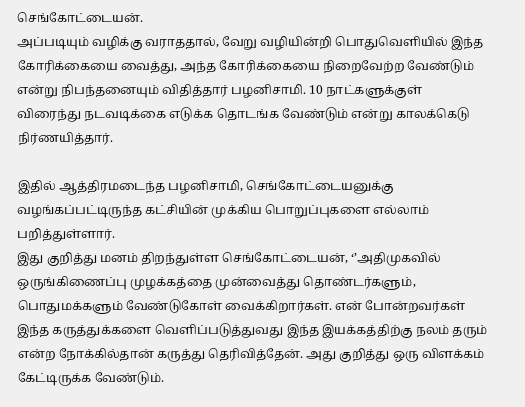செங்கோட்டையன்.
அப்படியும் வழிக்கு வராததால், வேறு வழியின்றி பொதுவெளியில் இந்த கோரிக்கையை வைத்து, அந்த கோரிக்கையை நிறைவேற்ற வேண்டும் என்று நிபந்தனையும் விதித்தார் பழனிசாமி. 10 நாட்களுக்குள் விரைந்து நடவடிக்கை எடுக்க தொடங்க வேண்டும் என்று காலக்கெடு நிர்ணயித்தார்.

இதில் ஆத்திரமடைந்த பழனிசாமி, செங்கோட்டையனுக்கு வழங்கப்பட்டிருந்த கட்சியின் முக்கிய பொறுப்புகளை எல்லாம் பறித்துள்ளார்.
இது குறித்து மனம் திறந்துள்ள செங்கோட்டையன், ‘’அதிமுகவில் ஒருங்கிணைப்பு முழக்கத்தை முன்வைத்து தொண்டர்களும், பொதுமக்களும் வேண்டுகோள் வைக்கிறார்கள். என் போன்றவர்கள் இந்த கருத்துக்களை வெளிப்படுத்துவது இந்த இயக்கத்திற்கு நலம் தரும் என்ற நோக்கில்தான் கருத்து தெரிவித்தேன். அது குறித்து ஒரு விளக்கம் கேட்டிருக்க வேண்டும்.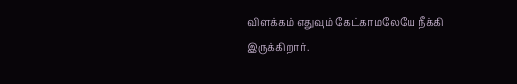விளக்கம் எதுவும் கேட்காமலேயே நீக்கி இருக்கிறார்.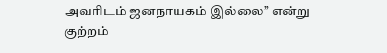அவரிடம் ஜனநாயகம் இல்லை’’ என்று குற்றம்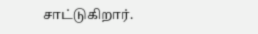சாட்டுகிறார்.